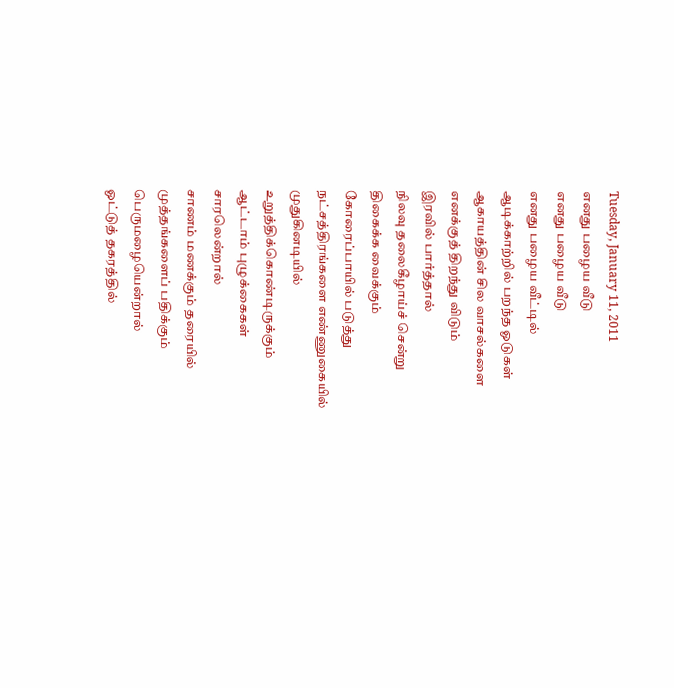Tuesday, January 11, 2011
எனது பழைய வீடு
எனது பழைய வீடு
எனது பழைய வீட்டில்
ஆடிக்காற்றில் பறந்த ஓடுகள்
ஆகாயத்தின் சில வாசல்களை
எனக்குத் திறந்து விடும்
இரவில் பார்த்தால்
நிலவு தலைகீழாய்ச் சென்று
திகைக்க வைக்கும்
கோரைப்பாயில் படுத்து
நட்சத்திரங்களை எண்ணுகையில்
முதுகினடியில்
உறுத்திக்கொண்டிருக்கும்
ஆட்டாம் புழுக்கைகள்
சாரலென்றால்
சாணம் மணக்கும் தரையில்
முத்தங்களைப் பதிக்கும்
பெருமழையென்றால்
ஓட்டுத் தகரத்தில்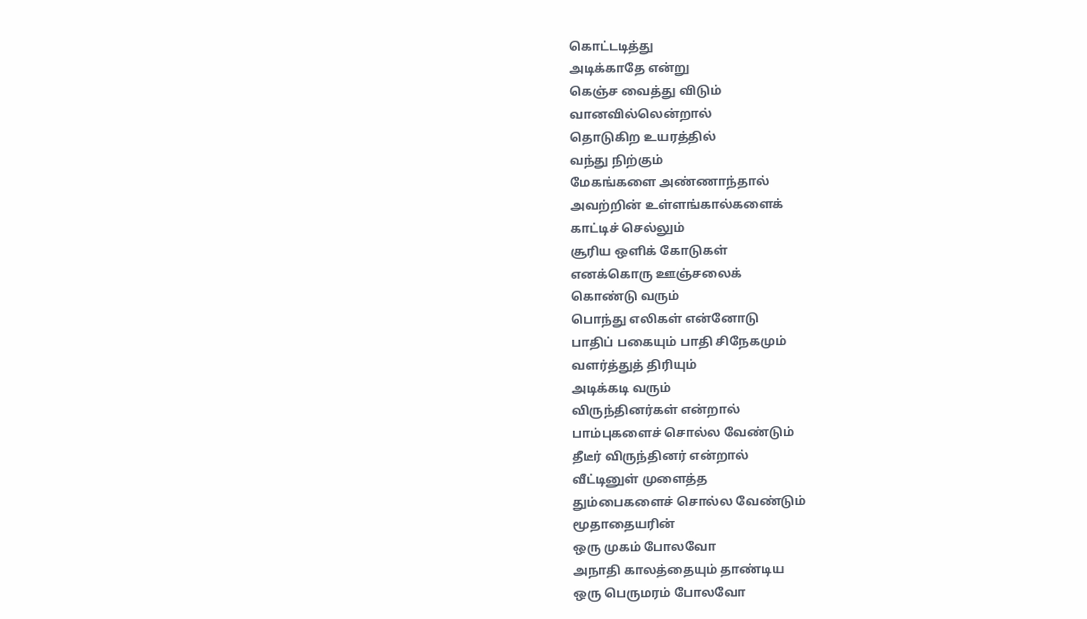கொட்டடித்து
அடிக்காதே என்று
கெஞ்ச வைத்து விடும்
வானவில்லென்றால்
தொடுகிற உயரத்தில்
வந்து நிற்கும்
மேகங்களை அண்ணாந்தால்
அவற்றின் உள்ளங்கால்களைக்
காட்டிச் செல்லும்
சூரிய ஒளிக் கோடுகள்
எனக்கொரு ஊஞ்சலைக்
கொண்டு வரும்
பொந்து எலிகள் என்னோடு
பாதிப் பகையும் பாதி சிநேகமும்
வளர்த்துத் திரியும்
அடிக்கடி வரும்
விருந்தினர்கள் என்றால்
பாம்புகளைச் சொல்ல வேண்டும்
தீடீர் விருந்தினர் என்றால்
வீட்டினுள் முளைத்த
தும்பைகளைச் சொல்ல வேண்டும்
மூதாதையரின்
ஒரு முகம் போலவோ
அநாதி காலத்தையும் தாண்டிய
ஒரு பெருமரம் போலவோ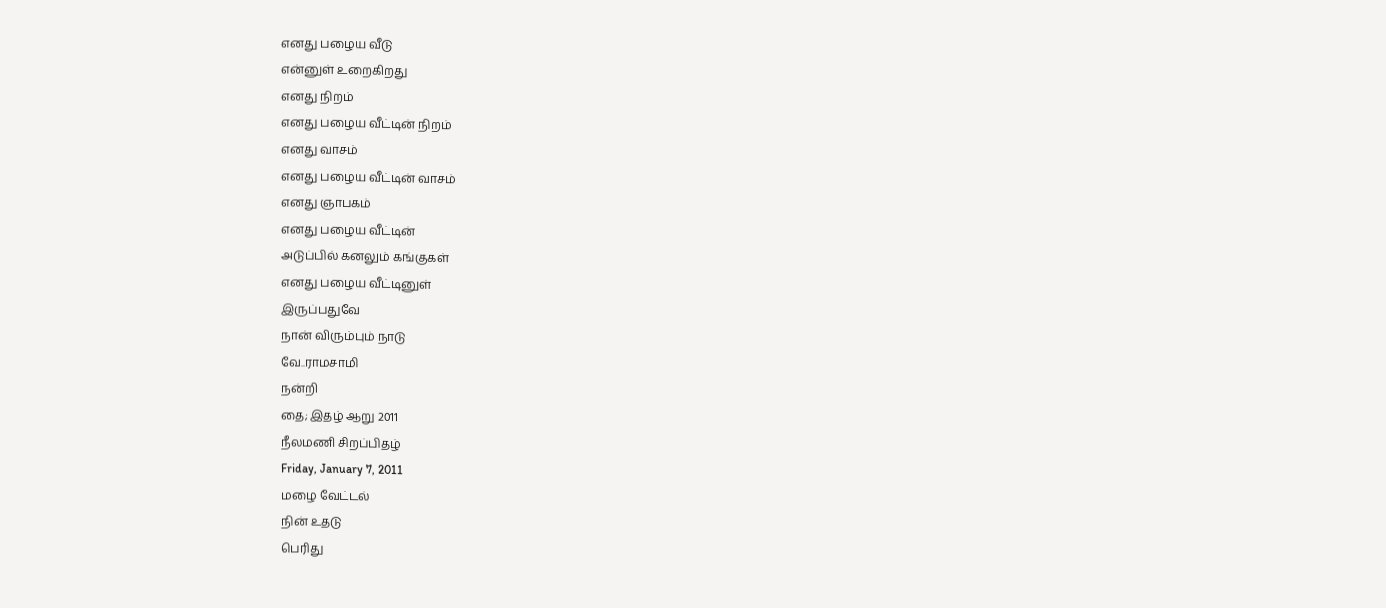எனது பழைய வீடு
என்னுள் உறைகிறது
எனது நிறம்
எனது பழைய வீட்டின் நிறம்
எனது வாசம்
எனது பழைய வீட்டின் வாசம்
எனது ஞாபகம்
எனது பழைய வீட்டின்
அடுப்பில் கனலும் கங்குகள்
எனது பழைய வீட்டினுள்
இருப்பதுவே
நான் விரும்பும் நாடு
வே..ராமசாமி
நன்றி
தை; இதழ் ஆறு 2011
நீலமணி சிறப்பிதழ்
Friday, January 7, 2011
மழை வேட்டல்
நின் உதடு
பெரிது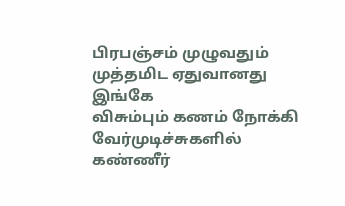பிரபஞ்சம் முழுவதும்
முத்தமிட ஏதுவானது
இங்கே
விசும்பும் கணம் நோக்கி
வேர்முடிச்சுகளில்
கண்ணீர்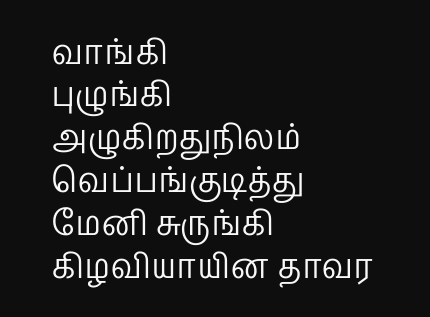வாங்கி
புழுங்கி அழுகிறதுநிலம்
வெப்பங்குடித்து
மேனி சுருங்கி
கிழவியாயின தாவர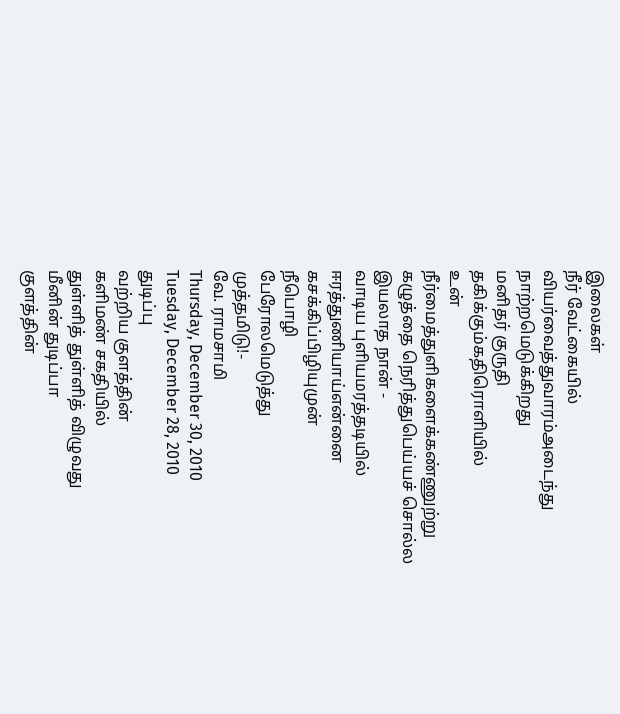இலைகள்
நீர் வேட்கையில்
வியர்வைத்துவாரம்அடைந்து
நாற்றமெடுக்கிறது
மனிதர் குருதி
தகிக்கும்கதிரொளியில்
உன் நீர்மைத்துளிகளைக்கண்ணுற்று
கழுத்தை நெரித்துபெய்யச் சொல்ல
இயலாத நான் -
வாடிய புளியமரத்தடியில்
ஈரத்துணியாய்என்னை
கசக்கிப்பிழியுமுன்
நீபொழி
பேரோலமெடுத்து
முத்தமிடு!-
வே. ராமசாமி
Thursday, December 30, 2010
Tuesday, December 28, 2010
துடிப்பு
வற்றிய குளத்தின்
களிமண் சகதியில்
துள்ளித் துள்ளித் விழுவது
மீனின் துடிப்பா
குளத்தின்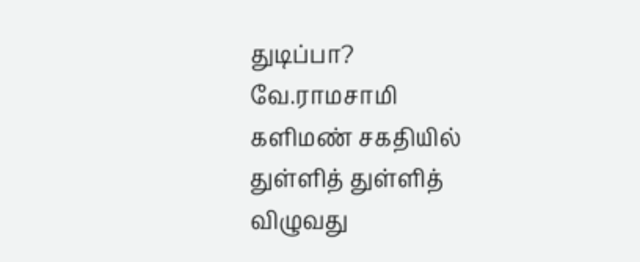துடிப்பா?
வே.ராமசாமி
களிமண் சகதியில்
துள்ளித் துள்ளித் விழுவது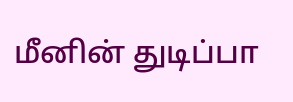மீனின் துடிப்பா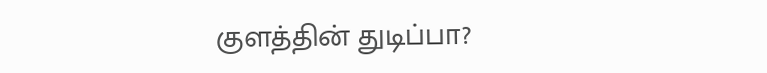குளத்தின் துடிப்பா?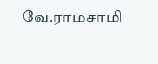வே.ராமசாமி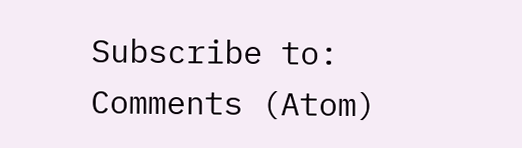Subscribe to:
Comments (Atom)